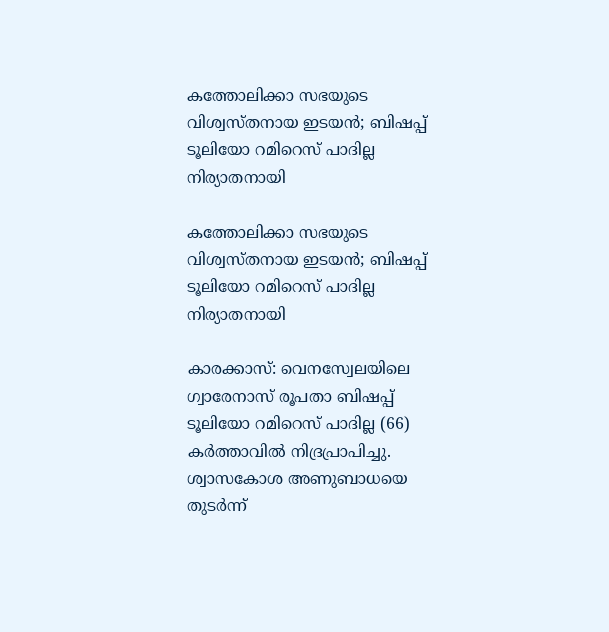കത്തോലിക്കാ സഭയുടെ വിശ്വസ്തനായ ഇടയൻ; ബിഷപ്പ് ടൂലിയോ റമിറെസ് പാദില്ല നിര്യാതനായി

കത്തോലിക്കാ സഭയുടെ വിശ്വസ്തനായ ഇടയൻ; ബിഷപ്പ് ടൂലിയോ റമിറെസ് പാദില്ല നിര്യാതനായി

കാരക്കാസ്: വെനസ്വേലയിലെ ഗ്വാരേനാസ് രൂപതാ ബിഷപ്പ് ടൂലിയോ റമിറെസ് പാദില്ല (66) കർത്താവിൽ നിദ്രപ്രാപിച്ചു. ശ്വാസകോശ അണുബാധയെ തുടർന്ന്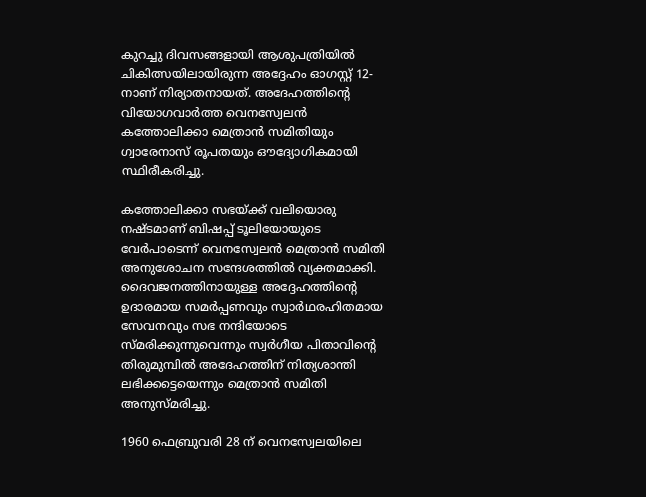കുറച്ചു ദിവസങ്ങളായി ആശുപത്രിയിൽ ചികിത്സയിലായിരുന്ന അദ്ദേഹം ഓഗസ്റ്റ് 12-നാണ് നിര്യാതനായത്. അദേഹത്തിന്റെ വിയോഗവാർത്ത വെനസ്വേലൻ കത്തോലിക്കാ മെത്രാൻ സമിതിയും ഗ്വാരേനാസ് രൂപതയും ഔദ്യോഗികമായി സ്ഥിരീകരിച്ചു.

കത്തോലിക്കാ സഭയ്ക്ക് വലിയൊരു നഷ്ടമാണ് ബിഷപ്പ് ടൂലിയോയുടെ വേർപാടെന്ന് വെനസ്വേലൻ മെത്രാൻ സമിതി അനുശോചന സന്ദേശത്തിൽ വ്യക്തമാക്കി. ദൈവജനത്തിനായുള്ള അദ്ദേഹത്തിന്റെ ഉദാരമായ സമർപ്പണവും സ്വാർഥരഹിതമായ സേവനവും സഭ നന്ദിയോടെ സ്മരിക്കുന്നുവെന്നും സ്വർഗീയ പിതാവിന്റെ തിരുമുമ്പിൽ അദേഹത്തിന് നിത്യശാന്തി ലഭിക്കട്ടെയെന്നും മെത്രാൻ സമിതി അനുസ്മരിച്ചു.

1960 ഫെബ്രുവരി 28 ന് വെനസ്വേലയിലെ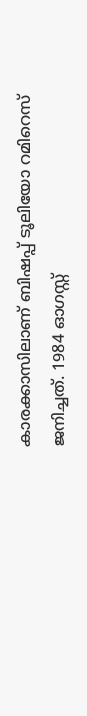കാരക്കാസിലാണ് ബിഷപ്പ് ടൂലിയോ റമിറെസ് ജനിച്ചത്. 1984 ഓഗസ്റ്റ്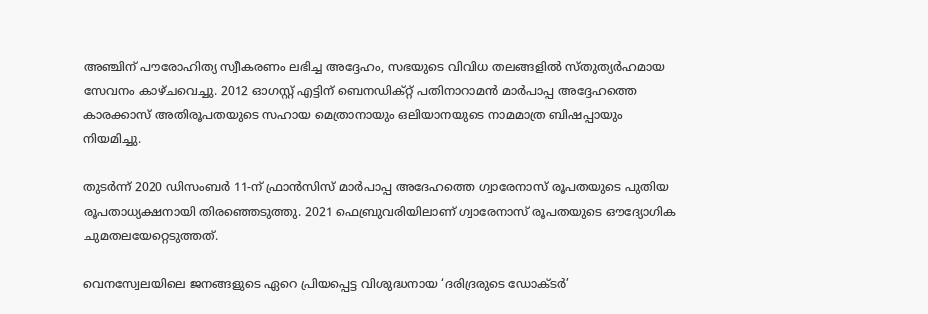അഞ്ചിന് പൗരോഹിത്യ സ്വീകരണം ലഭിച്ച അദ്ദേഹം, സഭയുടെ വിവിധ തലങ്ങളിൽ സ്തുത്യർഹമായ സേവനം കാഴ്ചവെച്ചു. 2012 ഓഗസ്റ്റ് എട്ടിന് ബെനഡിക്റ്റ് പതിനാറാമൻ മാർപാപ്പ അദ്ദേഹത്തെ കാരക്കാസ് അതിരൂപതയുടെ സഹായ മെത്രാനായും ഒലിയാനയുടെ നാമമാത്ര ബിഷപ്പായും നിയമിച്ചു.

തുടർന്ന് 2020 ഡിസംബർ 11-ന് ഫ്രാൻസിസ് മാർപാപ്പ അദേഹത്തെ ഗ്വാരേനാസ് രൂപതയുടെ പുതിയ രൂപതാധ്യക്ഷനായി തിരഞ്ഞെടുത്തു. 2021 ഫെബ്രുവരിയിലാണ് ഗ്വാരേനാസ് രൂപതയുടെ ഔദ്യോഗിക ചുമതലയേറ്റെടുത്തത്.

വെനസ്വേലയിലെ ജനങ്ങളുടെ ഏറെ പ്രിയപ്പെട്ട വിശുദ്ധനായ ‘ദരിദ്രരുടെ ഡോക്ടർ’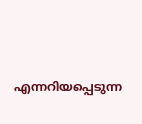എന്നറിയപ്പെടുന്ന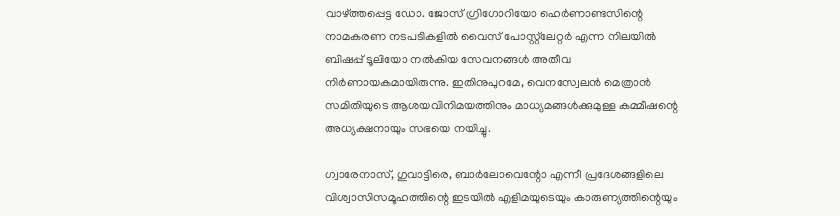വാഴ്ത്തപ്പെട്ട ഡോ. ജോസ് ഗ്രിഗോറിയോ ഹെർണാണ്ടസിന്റെ നാമകരണ നടപടികളിൽ വൈസ് പോസ്റ്റ്‌ലേറ്റർ എന്ന നിലയിൽ ബിഷപ്പ് ടൂലിയോ നൽകിയ സേവനങ്ങൾ അതീവ നിർണായകമായിരുന്നു. ഇതിനുപുറമേ, വെനസ്വേലൻ മെത്രാൻ സമിതിയുടെ ആശയവിനിമയത്തിനും മാധ്യമങ്ങൾക്കുമുള്ള കമ്മീഷന്റെ അധ്യക്ഷനായും സഭയെ നയിച്ചു.

ഗ്വാരേനാസ്, ഗുവാട്ടിരെ, ബാർലോവെന്റോ എന്നീ പ്രദേശങ്ങളിലെ വിശ്വാസിസമൂഹത്തിന്റെ ഇടയിൽ എളിമയുടെയും കാരുണ്യത്തിന്റെയും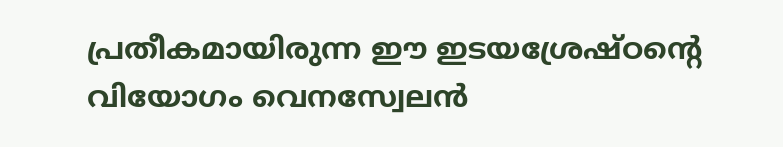പ്രതീകമായിരുന്ന ഈ ഇടയശ്രേഷ്ഠന്റെ വിയോഗം വെനസ്വേലൻ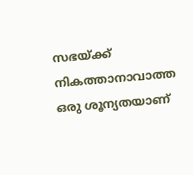സഭയ്ക്ക് നികത്താനാവാത്ത ഒരു ശൂന്യതയാണ്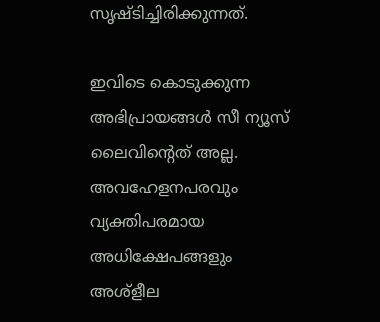സൃഷ്ടിച്ചിരിക്കുന്നത്.

ഇവിടെ കൊടുക്കുന്ന അഭിപ്രായങ്ങള്‍ സീ ന്യൂസ് ലൈവിന്റെത് അല്ല. അവഹേളനപരവും വ്യക്തിപരമായ അധിക്ഷേപങ്ങളും അശ്‌ളീല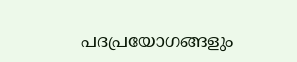പദപ്രയോഗങ്ങളും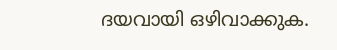ദയവായി ഒഴിവാക്കുക.